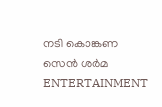നടി കൊങ്കണ സെൻ ശർമ
ENTERTAINMENT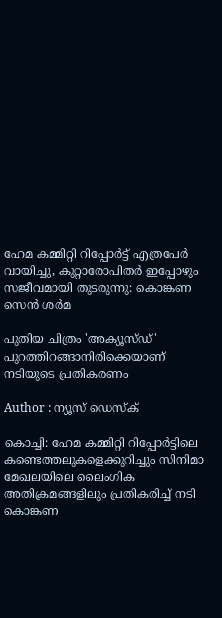ഹേമ കമ്മിറ്റി റിപ്പോർട്ട് എത്രപേർ വായിച്ചു, കുറ്റാരോപിതർ ഇപ്പോഴും സജീവമായി തുടരുന്നു: കൊങ്കണ സെൻ ശർമ

പുതിയ ചിത്രം 'അക്യൂസ്ഡ്' പുറത്തിറങ്ങാനിരിക്കെയാണ് നടിയുടെ പ്രതികരണം

Author : ന്യൂസ് ഡെസ്ക്

കൊച്ചി: ഹേമ കമ്മിറ്റി റിപ്പോർട്ടിലെ കണ്ടെത്തലുകളെക്കുറിച്ചും സിനിമാ മേഖലയിലെ ലൈംഗിക അതിക്രമങ്ങളിലും പ്രതികരിച്ച് നടി കൊങ്കണ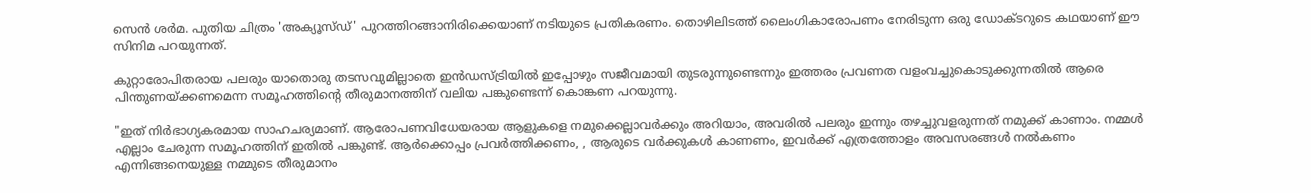സെൻ ശർമ. പുതിയ ചിത്രം 'അക്യൂസ്ഡ്' പുറത്തിറങ്ങാനിരിക്കെയാണ് നടിയുടെ പ്രതികരണം. തൊഴിലിടത്ത് ലൈംഗികാരോപണം നേരിടുന്ന ഒരു ഡോക്ടറുടെ കഥയാണ് ഈ സിനിമ പറയുന്നത്.

കുറ്റാരോപിതരായ പലരും യാതൊരു തടസവുമില്ലാതെ ഇൻഡസ്ട്രിയിൽ ഇപ്പോഴും സജീവമായി തുടരുന്നുണ്ടെന്നും ഇത്തരം പ്രവണത വളംവച്ചുകൊടുക്കുന്നതിൽ ആരെ പിന്തുണയ്ക്കണമെന്ന സമൂഹത്തിന്റെ തീരുമാനത്തിന് വലിയ പങ്കുണ്ടെന്ന് കൊങ്കണ പറയുന്നു.

"ഇത് നിർഭാഗ്യകരമായ സാഹചര്യമാണ്. ആരോപണവിധേയരായ ആളുകളെ നമുക്കെല്ലാവർക്കും അറിയാം, അവരിൽ പലരും ഇന്നും തഴച്ചുവളരുന്നത് നമുക്ക് കാണാം. നമ്മൾ എല്ലാം ചേരുന്ന സമൂഹത്തിന് ഇതിൽ പങ്കുണ്ട്. ആർക്കൊപ്പം പ്രവർത്തിക്കണം, , ആരുടെ വർക്കുകൾ കാണണം, ഇവർക്ക് എത്രത്തോളം അവസരങ്ങൾ നൽകണം എന്നിങ്ങനെയുള്ള നമ്മുടെ തീരുമാനം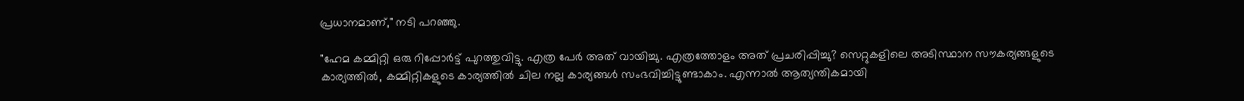പ്രധാനമാണ്," നടി പറഞ്ഞു.

"ഹേമ കമ്മിറ്റി ഒരു റിപ്പോർട്ട് പുറത്തുവിട്ടു. എത്ര പേർ അത് വായിച്ചു. എത്രത്തോളം അത് പ്രചരിപ്പിച്ചു? സെറ്റുകളിലെ അടിസ്ഥാന സൗകര്യങ്ങളുടെ കാര്യത്തിൽ, കമ്മിറ്റികളുടെ കാര്യത്തിൽ ചില നല്ല കാര്യങ്ങൾ സംഭവിച്ചിട്ടുണ്ടാകാം. എന്നാൽ ആത്യന്തികമായി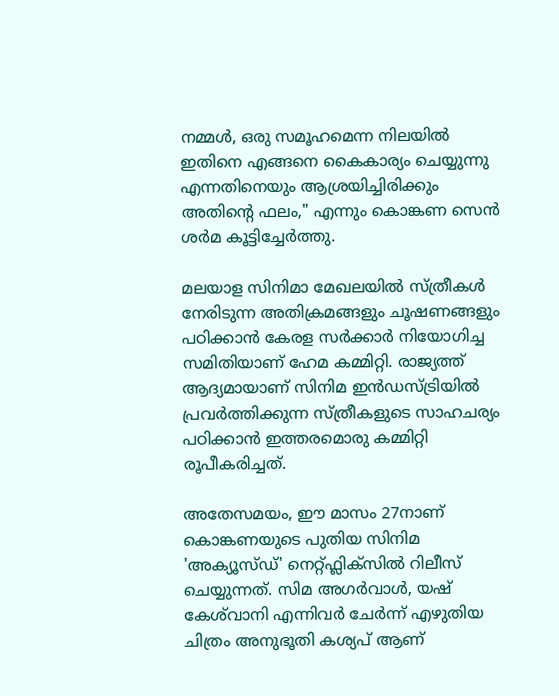നമ്മൾ, ഒരു സമൂഹമെന്ന നിലയിൽ ഇതിനെ എങ്ങനെ കൈകാര്യം ചെയ്യുന്നു എന്നതിനെയും ആശ്രയിച്ചിരിക്കും അതിന്റെ ഫലം," എന്നും കൊങ്കണ സെൻ ശർമ കൂട്ടിച്ചേർത്തു.

മലയാള സിനിമാ മേഖലയിൽ സ്ത്രീകൾ നേരിടുന്ന അതിക്രമങ്ങളും ചൂഷണങ്ങളും പഠിക്കാൻ കേരള സർക്കാർ നിയോഗിച്ച സമിതിയാണ് ഹേമ കമ്മിറ്റി. രാജ്യത്ത് ആദ്യമായാണ് സിനിമ ഇൻഡസ്ട്രിയിൽ പ്രവർത്തിക്കുന്ന സ്ത്രീകളുടെ സാഹചര്യം പഠിക്കാൻ ഇത്തരമൊരു കമ്മിറ്റി രൂപീകരിച്ചത്.

അതേസമയം, ഈ മാസം 27നാണ് കൊങ്കണയുടെ പുതിയ സിനിമ 'അക്യൂസ്ഡ്' നെറ്റ്ഫ്ലിക്സിൽ റിലീസ് ചെയ്യുന്നത്. സിമ അഗർവാൾ, യഷ് കേശ്‌വാനി എന്നിവർ ചേർന്ന് എഴുതിയ ചിത്രം അനുഭൂതി കശ്യപ് ആണ്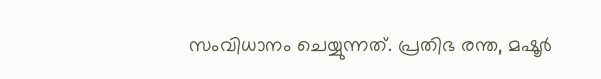സംവിധാനം ചെയ്യുന്നത്. പ്രതിഭ രന്ത, മഷൂർ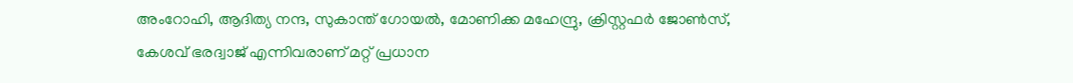അംറോഹി, ആദിത്യ നന്ദ, സുകാന്ത് ഗോയൽ, മോണിക്ക മഹേന്ദ്രു, ക്രിസ്റ്റഫർ ജോൺസ്, കേശവ് ഭരദ്വാജ് എന്നിവരാണ് മറ്റ് പ്രധാന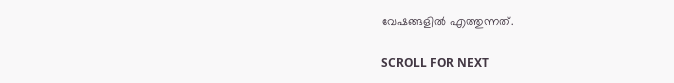വേഷങ്ങളിൽ എത്തുന്നത്.

SCROLL FOR NEXT